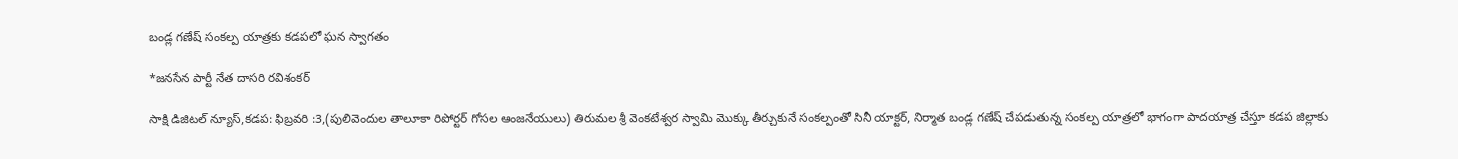బండ్ల గణేష్ సంకల్ప యాత్రకు కడపలో ఘన స్వాగతం

*జనసేన పార్టీ నేత దాసరి రవిశంకర్

సాక్షి డిజిటల్ న్యూస్,కడప: ఫిబ్రవరి :3,(పులివెందుల తాలూకా రిపోర్టర్ గోసల ఆంజనేయులు) తిరుమల శ్రీ వెంకటేశ్వర స్వామి మొక్కు తీర్చుకునే సంకల్పంతో సినీ యాక్టర్, నిర్మాత బండ్ల గణేష్ చేపడుతున్న సంకల్ప యాత్రలో భాగంగా పాదయాత్ర చేస్తూ కడప జిల్లాకు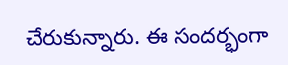చేరుకున్నారు. ఈ సందర్భంగా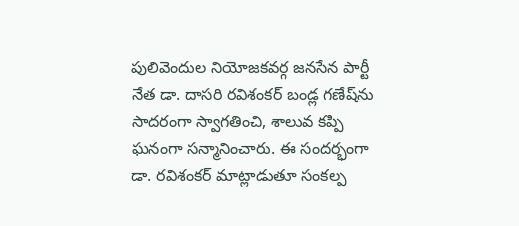పులివెందుల నియోజకవర్గ జనసేన పార్టీ నేత డా. దాసరి రవిశంకర్ బండ్ల గణేష్‌ను సాదరంగా స్వాగతించి, శాలువ కప్పి ఘనంగా సన్మానించారు. ఈ సందర్భంగా డా. రవిశంకర్ మాట్లాడుతూ సంకల్ప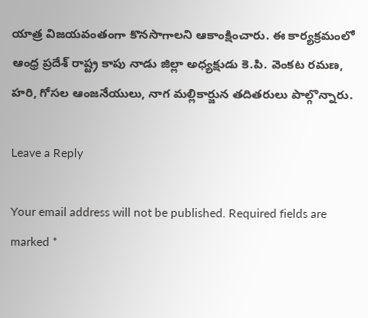యాత్ర విజయవంతంగా కొనసాగాలని ఆకాంక్షించారు. ఈ కార్యక్రమంలో ఆంధ్ర ప్రదేశ్ రాష్ట్ర కాపు నాడు జిల్లా అధ్యక్షుడు కె.పి. వెంకట రమణ, హరి, గోసల ఆంజనేయులు, నాగ మల్లికార్జున తదితరులు పాల్గొన్నారు.

Leave a Reply

Your email address will not be published. Required fields are marked *